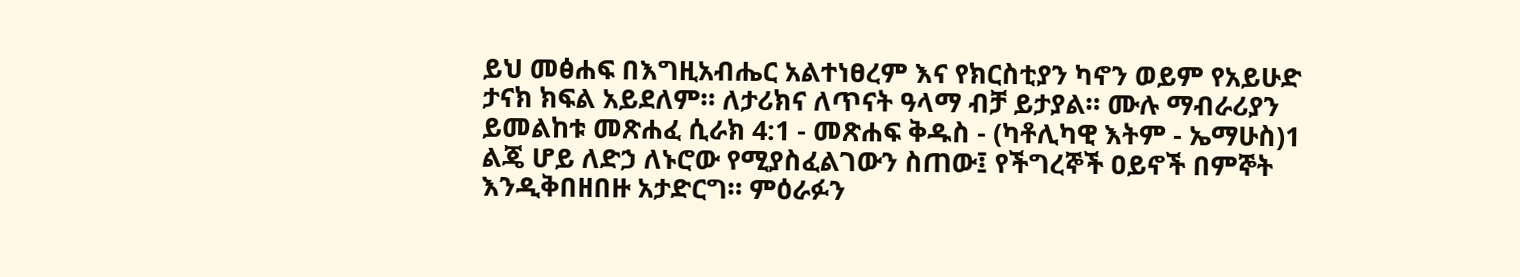ይህ መፅሐፍ በእግዚአብሔር አልተነፀረም እና የክርስቲያን ካኖን ወይም የአይሁድ ታናክ ክፍል አይደለም። ለታሪክና ለጥናት ዓላማ ብቻ ይታያል። ሙሉ ማብራሪያን ይመልከቱ መጽሐፈ ሲራክ 4:1 - መጽሐፍ ቅዱስ - (ካቶሊካዊ እትም - ኤማሁስ)1 ልጄ ሆይ ለድኃ ለኑሮው የሚያስፈልገውን ስጠው፤ የችግረኞች ዐይኖች በምኞት እንዲቅበዘበዙ አታድርግ። ምዕራፉን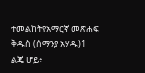ተመልከትየአማርኛ መጽሐፍ ቅዱስ (ሰማንያ አሃዱ)1 ልጄ ሆይ፥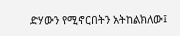ድሃውን የሚኖርበትን አትከልክለው፤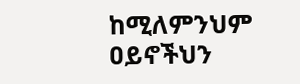ከሚለምንህም ዐይኖችህን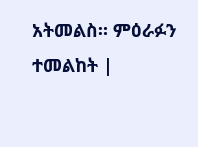አትመልስ። ምዕራፉን ተመልከት |